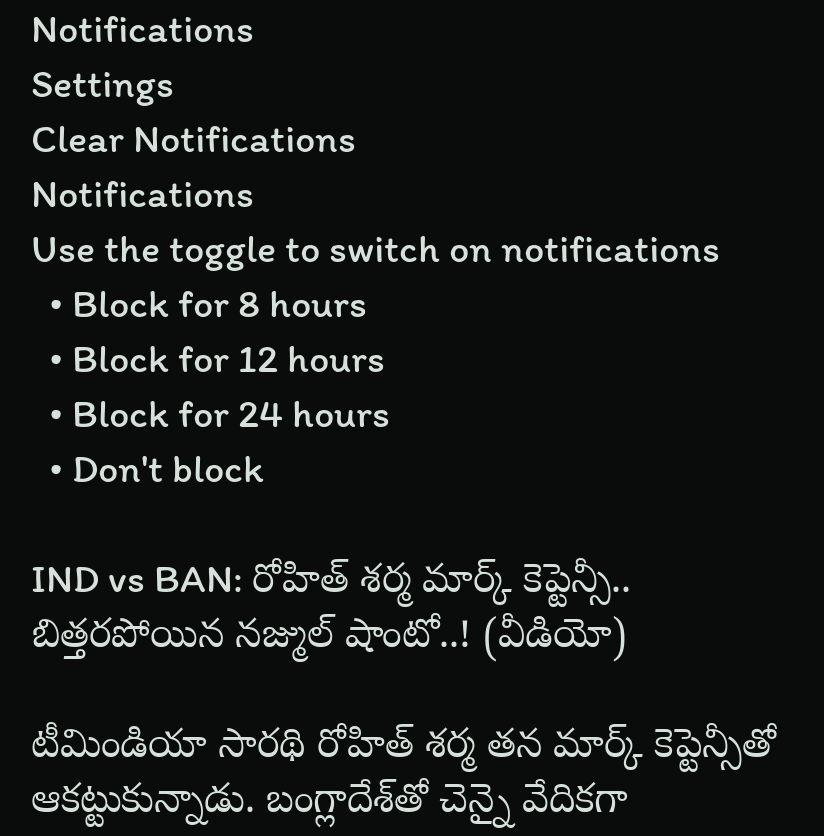Notifications
Settings
Clear Notifications
Notifications
Use the toggle to switch on notifications
  • Block for 8 hours
  • Block for 12 hours
  • Block for 24 hours
  • Don't block

IND vs BAN: రోహిత్ శర్మ మార్క్ కెప్టెన్సీ.. బిత్తరపోయిన నజ్ముల్ షాంటో..! (వీడియో)

టీమిండియా సారథి రోహిత్ శర్మ తన మార్క్ కెప్టెన్సీతో ఆకట్టుకున్నాడు. బంగ్లాదేశ్‌తో చెన్నై వేదికగా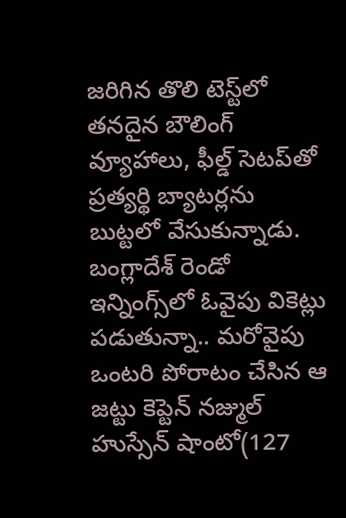జరిగిన తొలి టెస్ట్‌లో తనదైన బౌలింగ్ వ్యూహాలు, ఫీల్డ్ సెటప్‌తో ప్రత్యర్థి బ్యాటర్లను బుట్టలో వేసుకున్నాడు. బంగ్లాదేశ్ రెండో ఇన్నింగ్స్‌లో ఓవైపు వికెట్లు పడుతున్నా.. మరోవైపు ఒంటరి పోరాటం చేసిన ఆ జట్టు కెప్టెన్ నజ్ముల్ హుస్సేన్ షాంటో(127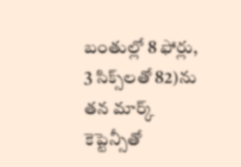బంతుల్లో 8 ఫోర్లు, 3 సిక్స్‌లతో 82)ను తన మార్క్ కెప్టెన్సీతో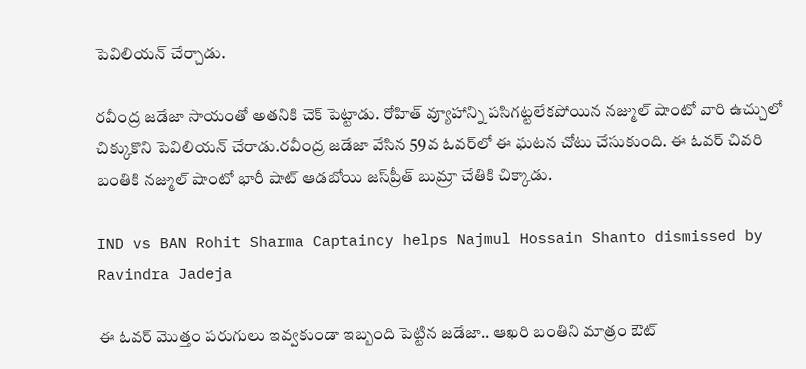పెవిలియన్ చేర్చాడు.

రవీంద్ర జడేజా సాయంతో అతనికి చెక్ పెట్టాడు. రోహిత్ వ్యూహాన్ని పసిగట్టలేకపోయిన నజ్ముల్ షాంటో వారి ఉచ్చులో చిక్కుకొని పెవిలియన్ చేరాడు.రవీంద్ర జడేజా వేసిన 59వ ఓవర్‌లో ఈ ఘటన చోటు చేసుకుంది. ఈ ఓవర్ చివరి బంతికి నజ్ముల్ షాంటో భారీ షాట్ ఆడబోయి జస్‌ప్రీత్ బుమ్రా చేతికి చిక్కాడు.

IND vs BAN Rohit Sharma Captaincy helps Najmul Hossain Shanto dismissed by Ravindra Jadeja

ఈ ఓవర్ మొత్తం పరుగులు ఇవ్వకుండా ఇబ్బంది పెట్టిన జడేజా.. ఆఖరి బంతిని మాత్రం ఔట్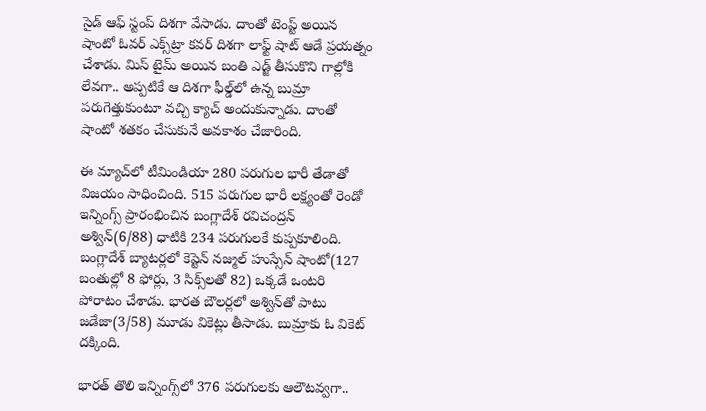సైడ్ ఆఫ్ స్టంప్ దిశగా వేసాడు. దాంతో టెంప్ట్ అయిన షాంటో ఓవర్ ఎక్స్‌ట్రా కవర్ దిశగా లాఫ్ట్ షాట్ ఆడే ప్రయత్నం చేశాడు. మిస్ టైమ్ అయిన బంతి ఎడ్జ్ తీసుకొని గాల్లోకి లేవగా.. అప్పటికే ఆ దిశగా ఫీల్డ్‌లో ఉన్న బుమ్రా పరుగెత్తుకుంటూ వచ్చి క్యాచ్ అందుకున్నాడు. దాంతో షాంటో శతకం చేసుకునే అవకాశం చేజారింది.

ఈ మ్యాచ్‌లో టీమిండియా 280 పరుగుల భారీ తేడాతో విజయం సాధించింది. 515 పరుగుల భారీ లక్ష్యంతో రెండో ఇన్నింగ్స్ ప్రారంభించిన బంగ్లాదేశ్ రవిచంద్రన్ అశ్విన్(6/88) ధాటికి 234 పరుగులకే కుప్పకూలింది. బంగ్లాదేశ్ బ్యాటర్లలో కెప్టెన్ నజ్ముల్ హుస్సేన్ షాంటో(127 బంతుల్లో 8 ఫోర్లు, 3 సిక్స్‌లతో 82) ఒక్కడే ఒంటరి పోరాటం చేశాడు. భారత బౌలర్లలో అశ్విన్‌తో పాటు జడేజా(3/58) మూడు వికెట్లు తీసాడు. బుమ్రాకు ఓ వికెట్ దక్కింది.

భారత్ తొలి ఇన్నింగ్స్‌లో 376 పరుగులకు ఆలౌటవ్వగా..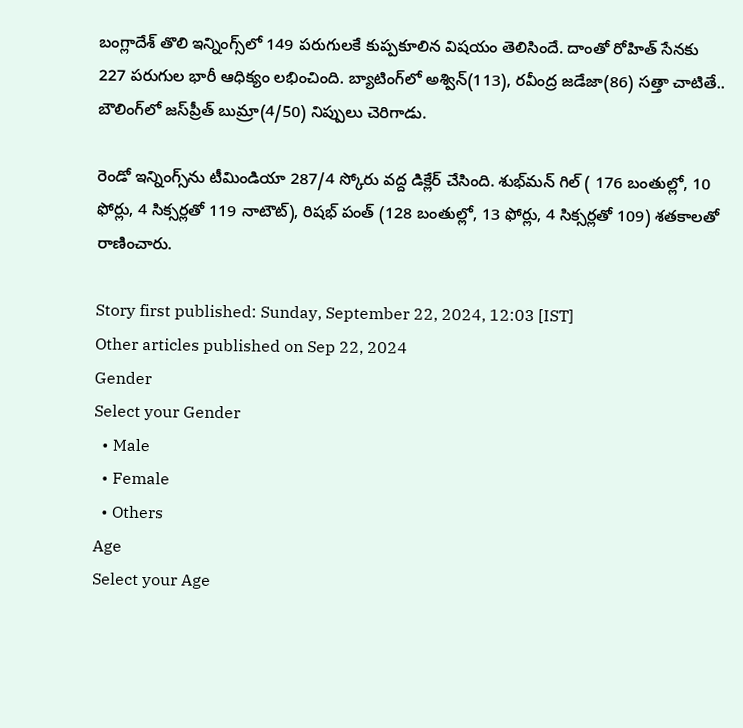బంగ్లాదేశ్‌ తొలి ఇన్నింగ్స్‌లో 149 పరుగులకే కుప్పకూలిన విషయం తెలిసిందే. దాంతో రోహిత్ సేనకు 227 పరుగుల భారీ ఆధిక్యం లభించింది. బ్యాటింగ్‌లో అశ్విన్(113), రవీంద్ర జడేజా(86) సత్తా చాటితే.. బౌలింగ్‌లో జస్‌ప్రీత్ బుమ్రా(4/50) నిప్పులు చెరిగాడు.

రెండో ఇన్నింగ్స్‌ను టీమిండియా 287/4 స్కోరు వద్ద డిక్లేర్ చేసింది. శుభ్‌మన్ గిల్ ( 176 బంతుల్లో, 10 ఫోర్లు, 4 సిక్సర్లతో 119 నాటౌట్), రిషభ్ పంత్ (128 బంతుల్లో, 13 ఫోర్లు, 4 సిక్సర్లతో 109) శతకాలతో రాణించారు.

Story first published: Sunday, September 22, 2024, 12:03 [IST]
Other articles published on Sep 22, 2024
Gender
Select your Gender
  • Male
  • Female
  • Others
Age
Select your Age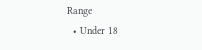Range
  • Under 18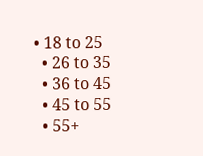• 18 to 25
  • 26 to 35
  • 36 to 45
  • 45 to 55
  • 55+